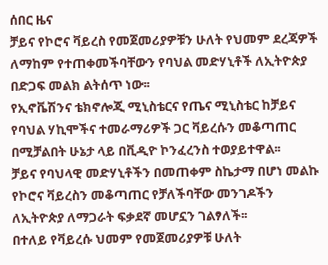ሰበር ዜና
ቻይና የኮሮና ቫይረስ የመጀመሪያዎቹን ሁለት የህመም ደረጃዎች ለማከም የተጠቀመችባቸውን የባህል መድሃኒቶች ለኢትዮጵያ በድጋፍ መልክ ልትሰጥ ነው፡፡
የኢኖቬሽንና ቴክኖሎጂ ሚኒስቴርና የጤና ሚኒስቴር ከቻይና የባህል ሃኪሞችና ተመራማሪዎች ጋር ቫይረሱን መቆጣጠር በሚቻልበት ሁኔታ ላይ በቪዲዮ ኮንፈረንስ ተወያይተዋል፡፡
ቻይና የባህላዊ መድሃኒቶችን በመጠቀም ስኬታማ በሆነ መልኩ የኮሮና ቫይረስን መቆጣጠር የቻለችባቸው መንገዶችን ለኢትዮጵያ ለማጋራት ፍቃደኛ መሆኗን ገልፃለች፡፡
በተለይ የቫይረሱ ህመም የመጀመሪያዎቹ ሁለት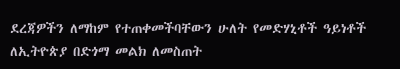ደረጃዎችን ለማከም የተጠቀመችባቸውን ሁለት የመድሃኒቶች ዓይነቶች ለኢትዮጵያ በድጎማ መልክ ለመስጠት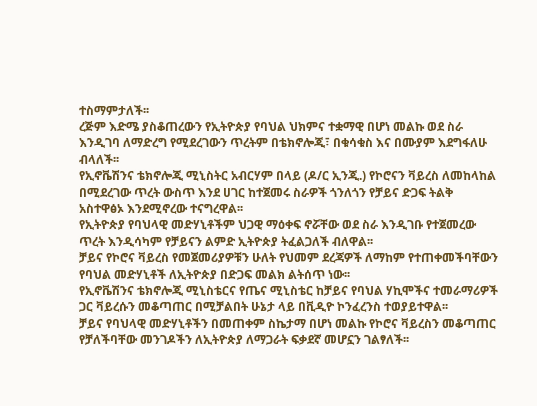ተስማምታለች፡፡
ረጅም እድሜ ያስቆጠረውን የኢትዮጵያ የባህል ህክምና ተቋማዊ በሆነ መልኩ ወደ ስራ እንዲገባ ለማድረግ የሚደረገውን ጥረትም በቴክኖሎጂ፣ በቁሳቁስ እና በሙያም እደግፋለሁ ብላለች፡፡
የኢኖቬሽንና ቴክኖሎጂ ሚኒስትር አብርሃም በላይ (ዶ/ር ኢንጂ.) የኮሮናን ቫይረስ ለመከላከል በሚደረገው ጥረት ውስጥ እንደ ሀገር ከተጀመሩ ስራዎች ጎንለጎን የቻይና ድጋፍ ትልቅ አስተዋፅኦ እንደሚኖረው ተናግረዋል፡፡
የኢትዮጵያ የባህላዊ መድሃኒቶችም ህጋዊ ማዕቀፍ ኖሯቸው ወደ ስራ እንዲገቡ የተጀመረው ጥረት እንዲሳካም የቻይናን ልምድ ኢትዮጵያ ትፈልጋለች ብለዋል፡፡
ቻይና የኮሮና ቫይረስ የመጀመሪያዎቹን ሁለት የህመም ደረጃዎች ለማከም የተጠቀመችባቸውን የባህል መድሃኒቶች ለኢትዮጵያ በድጋፍ መልክ ልትሰጥ ነው፡፡
የኢኖቬሽንና ቴክኖሎጂ ሚኒስቴርና የጤና ሚኒስቴር ከቻይና የባህል ሃኪሞችና ተመራማሪዎች ጋር ቫይረሱን መቆጣጠር በሚቻልበት ሁኔታ ላይ በቪዲዮ ኮንፈረንስ ተወያይተዋል፡፡
ቻይና የባህላዊ መድሃኒቶችን በመጠቀም ስኬታማ በሆነ መልኩ የኮሮና ቫይረስን መቆጣጠር የቻለችባቸው መንገዶችን ለኢትዮጵያ ለማጋራት ፍቃደኛ መሆኗን ገልፃለች፡፡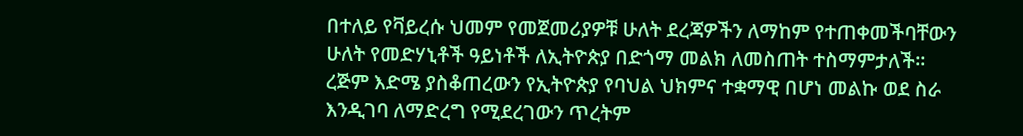በተለይ የቫይረሱ ህመም የመጀመሪያዎቹ ሁለት ደረጃዎችን ለማከም የተጠቀመችባቸውን ሁለት የመድሃኒቶች ዓይነቶች ለኢትዮጵያ በድጎማ መልክ ለመስጠት ተስማምታለች፡፡
ረጅም እድሜ ያስቆጠረውን የኢትዮጵያ የባህል ህክምና ተቋማዊ በሆነ መልኩ ወደ ስራ እንዲገባ ለማድረግ የሚደረገውን ጥረትም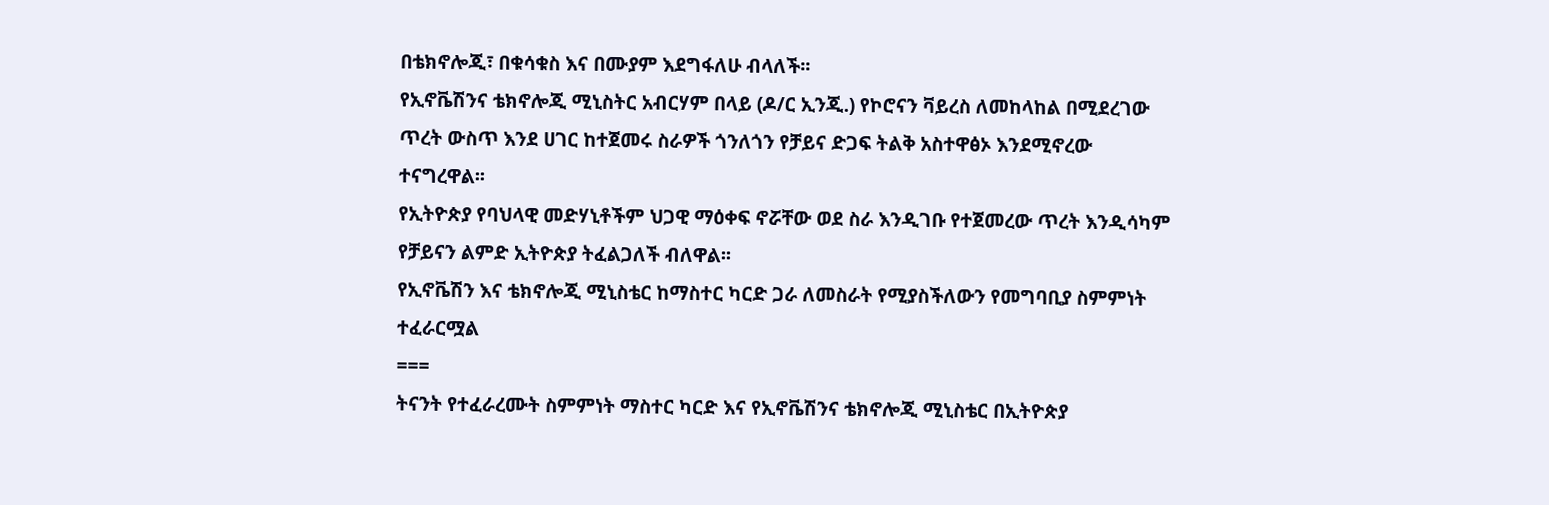በቴክኖሎጂ፣ በቁሳቁስ እና በሙያም እደግፋለሁ ብላለች፡፡
የኢኖቬሽንና ቴክኖሎጂ ሚኒስትር አብርሃም በላይ (ዶ/ር ኢንጂ.) የኮሮናን ቫይረስ ለመከላከል በሚደረገው ጥረት ውስጥ እንደ ሀገር ከተጀመሩ ስራዎች ጎንለጎን የቻይና ድጋፍ ትልቅ አስተዋፅኦ እንደሚኖረው ተናግረዋል፡፡
የኢትዮጵያ የባህላዊ መድሃኒቶችም ህጋዊ ማዕቀፍ ኖሯቸው ወደ ስራ እንዲገቡ የተጀመረው ጥረት እንዲሳካም የቻይናን ልምድ ኢትዮጵያ ትፈልጋለች ብለዋል፡፡
የኢኖቬሽን እና ቴክኖሎጂ ሚኒስቴር ከማስተር ካርድ ጋራ ለመስራት የሚያስችለውን የመግባቢያ ስምምነት ተፈራርሟል
===
ትናንት የተፈራረሙት ስምምነት ማስተር ካርድ እና የኢኖቬሽንና ቴክኖሎጂ ሚኒስቴር በኢትዮጵያ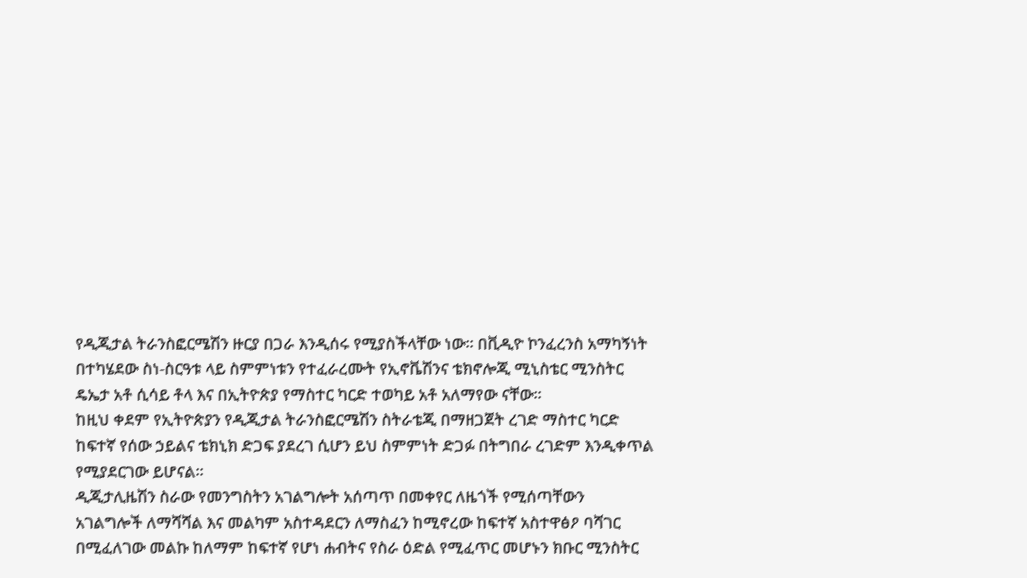የዲጂታል ትራንስፎርሜሽን ዙርያ በጋራ እንዲሰሩ የሚያስችላቸው ነው፡፡ በቪዲዮ ኮንፈረንስ አማካኝነት በተካሄደው ስነ-ስርዓቱ ላይ ስምምነቱን የተፈራረሙት የኢኖቬሽንና ቴክኖሎጂ ሚኒስቴር ሚንስትር ዴኤታ አቶ ሲሳይ ቶላ እና በኢትዮጵያ የማስተር ካርድ ተወካይ አቶ አለማየው ናቸው፡፡
ከዚህ ቀደም የኢትዮጵያን የዲጂታል ትራንስፎርሜሽን ስትራቴጂ በማዘጋጀት ረገድ ማስተር ካርድ ከፍተኛ የሰው ኃይልና ቴክኒክ ድጋፍ ያደረገ ሲሆን ይህ ስምምነት ድጋፉ በትግበራ ረገድም እንዲቀጥል የሚያደርገው ይሆናል፡፡
ዲጂታሊዜሽን ስራው የመንግስትን አገልግሎት አሰጣጥ በመቀየር ለዜጎች የሚሰጣቸውን አገልግሎች ለማሻሻል እና መልካም አስተዳደርን ለማስፈን ከሚኖረው ከፍተኛ አስተዋፅዖ ባሻገር በሚፈለገው መልኩ ከለማም ከፍተኛ የሆነ ሐብትና የስራ ዕድል የሚፈጥር መሆኑን ክቡር ሚንስትር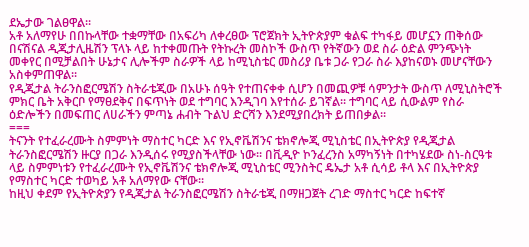ደኤታው ገልፀዋል፡፡
አቶ አለማየሁ በበኩላቸው ተቋማቸው በአፍሪካ ለቀረፀው ፕሮጀክት ኢትዮጵያም ቁልፍ ተካፋይ መሆኗን ጠቅሰው በናሽናል ዲጂታሊዜሽን ፕላኑ ላይ ከተቀመጡት የትኩረት መስኮች ውስጥ የትኛውን ወደ ስራ ዕድል ምንጭነት መቀየር በሚቻልበት ሁኔታና ሊሎችም ስራዎች ላይ ከሚኒስቴር መስሪያ ቤቱ ጋራ የጋራ ስራ እያከናወኑ መሆናቸውን አስቀምጠዋል፡፡
የዲጂታል ትራንስፎርሜሽን ስትራቴጂው በአሁኑ ሰዓት የተጠናቀቀ ሲሆን በመጪዎቹ ሳምንታት ውስጥ ለሚኒስትሮች ምክር ቤት አቅርቦ የማፀደቅና በፍጥነት ወደ ተግባር እንዲገባ እየተሰራ ይገኛል፡፡ ተግባር ላይ ሲውልም የስራ ዕድሎችን በመፍጠር ለሀራችን ምጣኔ ሐብት ጉልህ ድርሻን እንደሚያበረክት ይጠበቃል፡፡
===
ትናንት የተፈራረሙት ስምምነት ማስተር ካርድ እና የኢኖቬሽንና ቴክኖሎጂ ሚኒስቴር በኢትዮጵያ የዲጂታል ትራንስፎርሜሽን ዙርያ በጋራ እንዲሰሩ የሚያስችላቸው ነው፡፡ በቪዲዮ ኮንፈረንስ አማካኝነት በተካሄደው ስነ-ስርዓቱ ላይ ስምምነቱን የተፈራረሙት የኢኖቬሽንና ቴክኖሎጂ ሚኒስቴር ሚንስትር ዴኤታ አቶ ሲሳይ ቶላ እና በኢትዮጵያ የማስተር ካርድ ተወካይ አቶ አለማየው ናቸው፡፡
ከዚህ ቀደም የኢትዮጵያን የዲጂታል ትራንስፎርሜሽን ስትራቴጂ በማዘጋጀት ረገድ ማስተር ካርድ ከፍተኛ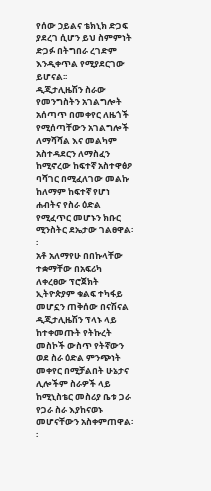የሰው ኃይልና ቴክኒክ ድጋፍ ያደረገ ሲሆን ይህ ስምምነት ድጋፉ በትግበራ ረገድም እንዲቀጥል የሚያደርገው ይሆናል፡፡
ዲጂታሊዜሽን ስራው የመንግስትን አገልግሎት አሰጣጥ በመቀየር ለዜጎች የሚሰጣቸውን አገልግሎች ለማሻሻል እና መልካም አስተዳደርን ለማስፈን ከሚኖረው ከፍተኛ አስተዋፅዖ ባሻገር በሚፈለገው መልኩ ከለማም ከፍተኛ የሆነ ሐብትና የስራ ዕድል የሚፈጥር መሆኑን ክቡር ሚንስትር ደኤታው ገልፀዋል፡፡
አቶ አለማየሁ በበኩላቸው ተቋማቸው በአፍሪካ ለቀረፀው ፕሮጀክት ኢትዮጵያም ቁልፍ ተካፋይ መሆኗን ጠቅሰው በናሽናል ዲጂታሊዜሽን ፕላኑ ላይ ከተቀመጡት የትኩረት መስኮች ውስጥ የትኛውን ወደ ስራ ዕድል ምንጭነት መቀየር በሚቻልበት ሁኔታና ሊሎችም ስራዎች ላይ ከሚኒስቴር መስሪያ ቤቱ ጋራ የጋራ ስራ እያከናወኑ መሆናቸውን አስቀምጠዋል፡፡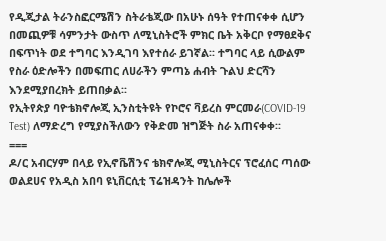የዲጂታል ትራንስፎርሜሽን ስትራቴጂው በአሁኑ ሰዓት የተጠናቀቀ ሲሆን በመጪዎቹ ሳምንታት ውስጥ ለሚኒስትሮች ምክር ቤት አቅርቦ የማፀደቅና በፍጥነት ወደ ተግባር እንዲገባ እየተሰራ ይገኛል፡፡ ተግባር ላይ ሲውልም የስራ ዕድሎችን በመፍጠር ለሀራችን ምጣኔ ሐብት ጉልህ ድርሻን እንደሚያበረክት ይጠበቃል፡፡
የኢትየጵያ ባዮቴክኖሎጂ ኢንስቲትዩት የኮሮና ቫይረስ ምርመራ(COVID-19 Test) ለማድረግ የሚያስችለውን የቅድመ ዝግጅት ስራ አጠናቀቀ፡፡
===
ዶ/ር አብርሃም በላይ የኢኖቬሽንና ቴክኖሎጂ ሚኒስትርና ፕሮፈሰር ጣሰው ወልደሀና የአዲስ አበባ ዩኒቨርሲቲ ፕሬዝዳንት ከሌሎች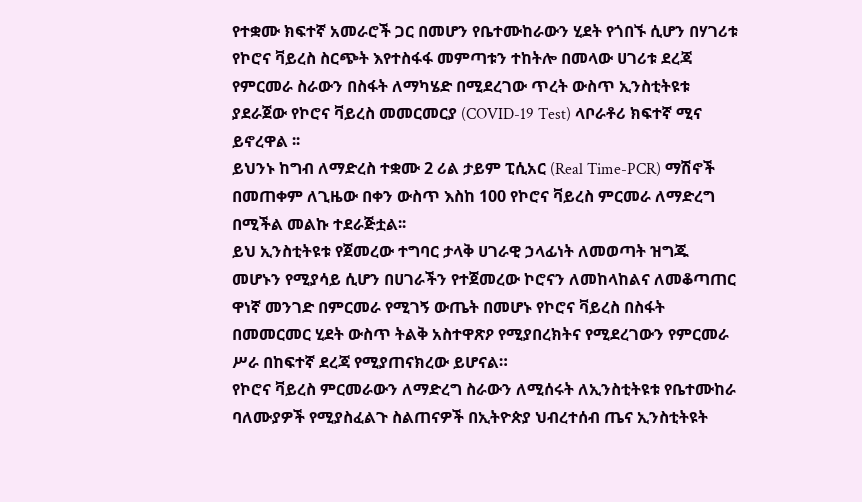የተቋሙ ክፍተኛ አመራሮች ጋር በመሆን የቤተሙከራውን ሂደት የጎበኙ ሲሆን በሃገሪቱ የኮሮና ቫይረስ ስርጭት እየተስፋፋ መምጣቱን ተከትሎ በመላው ሀገሪቱ ደረጃ የምርመራ ስራውን በስፋት ለማካሄድ በሚደረገው ጥረት ውስጥ ኢንስቲትዩቱ ያደራጀው የኮሮና ቫይረስ መመርመርያ (COVID-19 Test) ላቦራቶሪ ክፍተኛ ሚና ይኖረዋል ፡፡
ይህንኑ ከግብ ለማድረስ ተቋሙ 2 ሪል ታይም ፒሲአር (Real Time-PCR) ማሽኖች በመጠቀም ለጊዜው በቀን ውስጥ እስከ 100 የኮሮና ቫይረስ ምርመራ ለማድረግ በሚችል መልኩ ተደራጅቷል፡፡
ይህ ኢንስቲትዩቱ የጀመረው ተግባር ታላቅ ሀገራዊ ኃላፊነት ለመወጣት ዝግጁ መሆኑን የሚያሳይ ሲሆን በሀገራችን የተጀመረው ኮሮናን ለመከላከልና ለመቆጣጠር ዋነኛ መንገድ በምርመራ የሚገኝ ውጤት በመሆኑ የኮሮና ቫይረስ በስፋት በመመርመር ሂደት ውስጥ ትልቅ አስተዋጽዖ የሚያበረክትና የሚደረገውን የምርመራ ሥራ በከፍተኛ ደረጃ የሚያጠናክረው ይሆናል።
የኮሮና ቫይረስ ምርመራውን ለማድረግ ስራውን ለሚሰሩት ለኢንስቲትዩቱ የቤተሙከራ ባለሙያዎች የሚያስፈልጉ ስልጠናዎች በኢትዮጵያ ህብረተሰብ ጤና ኢንስቲትዩት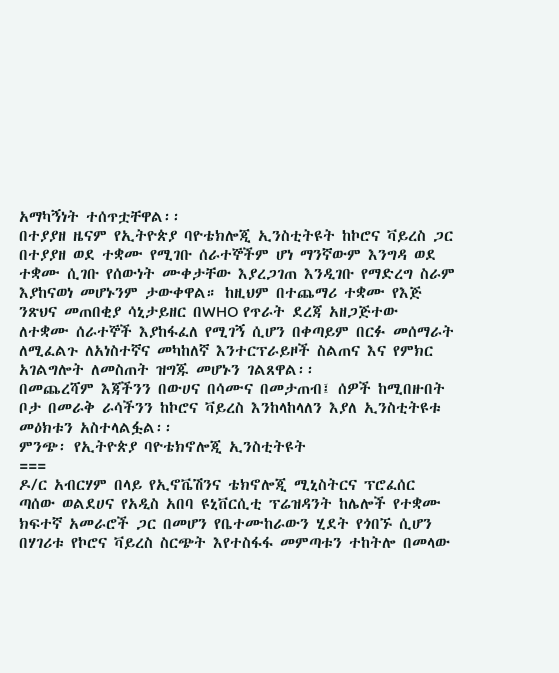አማካኝነት ተሰጥቷቸዋል፡፡
በተያያዘ ዜናም የኢትዮጵያ ባዮቴክሎጂ ኢንስቲትዩት ከኮሮና ቫይረስ ጋር በተያያዘ ወደ ተቋሙ የሚገቡ ሰራተኞችም ሆነ ማንኛውም እንግዳ ወደ ተቋሙ ሲገቡ የሰውነት ሙቀታቸው እያረጋገጠ እንዲገቡ የማድረግ ስራም እያከናወነ መሆኑንም ታውቀዋል። ከዚህም በተጨማሪ ተቋሙ የእጅ ንጽህና መጠበቂያ ሳኒታይዘር በWHO የጥራት ደረጃ አዘጋጅተው ለተቋሙ ሰራተኞች እያከፋፈለ የሚገኝ ሲሆን በቀጣይም በርፉ መሰማራት ለሚፈልጉ ለአነስተኛና መካከለኛ እንተርፕራይዞች ስልጠና እና የምክር አገልግሎት ለመስጠት ዝግጁ መሆኑን ገልጸዋል፡፡
በመጨረሻም እጃችንን በውሀና በሳሙና በመታጠብ፤ ሰዎች ከሚበዙበት ቦታ በመራቅ ራሳችንን ከኮሮና ቫይረስ እንከላከላለን እያለ ኢንስቲትዩቱ መዕክቱን አስተላልፏል፡፡
ምንጭ፡ የኢትዮጵያ ባዮቴክኖሎጂ ኢንስቲትዩት
===
ዶ/ር አብርሃም በላይ የኢኖቬሽንና ቴክኖሎጂ ሚኒስትርና ፕሮፈሰር ጣሰው ወልደሀና የአዲስ አበባ ዩኒቨርሲቲ ፕሬዝዳንት ከሌሎች የተቋሙ ክፍተኛ አመራሮች ጋር በመሆን የቤተሙከራውን ሂደት የጎበኙ ሲሆን በሃገሪቱ የኮሮና ቫይረስ ስርጭት እየተስፋፋ መምጣቱን ተከትሎ በመላው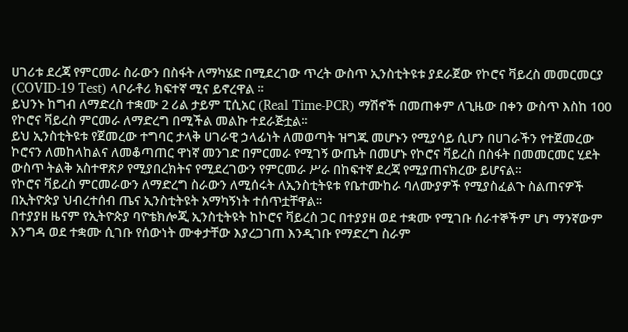ሀገሪቱ ደረጃ የምርመራ ስራውን በስፋት ለማካሄድ በሚደረገው ጥረት ውስጥ ኢንስቲትዩቱ ያደራጀው የኮሮና ቫይረስ መመርመርያ (COVID-19 Test) ላቦራቶሪ ክፍተኛ ሚና ይኖረዋል ፡፡
ይህንኑ ከግብ ለማድረስ ተቋሙ 2 ሪል ታይም ፒሲአር (Real Time-PCR) ማሽኖች በመጠቀም ለጊዜው በቀን ውስጥ እስከ 100 የኮሮና ቫይረስ ምርመራ ለማድረግ በሚችል መልኩ ተደራጅቷል፡፡
ይህ ኢንስቲትዩቱ የጀመረው ተግባር ታላቅ ሀገራዊ ኃላፊነት ለመወጣት ዝግጁ መሆኑን የሚያሳይ ሲሆን በሀገራችን የተጀመረው ኮሮናን ለመከላከልና ለመቆጣጠር ዋነኛ መንገድ በምርመራ የሚገኝ ውጤት በመሆኑ የኮሮና ቫይረስ በስፋት በመመርመር ሂደት ውስጥ ትልቅ አስተዋጽዖ የሚያበረክትና የሚደረገውን የምርመራ ሥራ በከፍተኛ ደረጃ የሚያጠናክረው ይሆናል።
የኮሮና ቫይረስ ምርመራውን ለማድረግ ስራውን ለሚሰሩት ለኢንስቲትዩቱ የቤተሙከራ ባለሙያዎች የሚያስፈልጉ ስልጠናዎች በኢትዮጵያ ህብረተሰብ ጤና ኢንስቲትዩት አማካኝነት ተሰጥቷቸዋል፡፡
በተያያዘ ዜናም የኢትዮጵያ ባዮቴክሎጂ ኢንስቲትዩት ከኮሮና ቫይረስ ጋር በተያያዘ ወደ ተቋሙ የሚገቡ ሰራተኞችም ሆነ ማንኛውም እንግዳ ወደ ተቋሙ ሲገቡ የሰውነት ሙቀታቸው እያረጋገጠ እንዲገቡ የማድረግ ስራም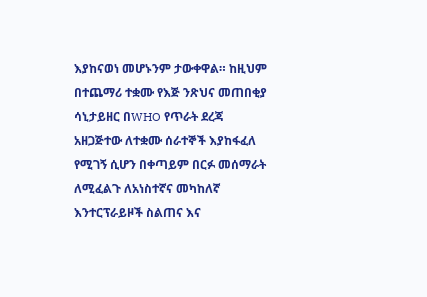እያከናወነ መሆኑንም ታውቀዋል። ከዚህም በተጨማሪ ተቋሙ የእጅ ንጽህና መጠበቂያ ሳኒታይዘር በWHO የጥራት ደረጃ አዘጋጅተው ለተቋሙ ሰራተኞች እያከፋፈለ የሚገኝ ሲሆን በቀጣይም በርፉ መሰማራት ለሚፈልጉ ለአነስተኛና መካከለኛ እንተርፕራይዞች ስልጠና እና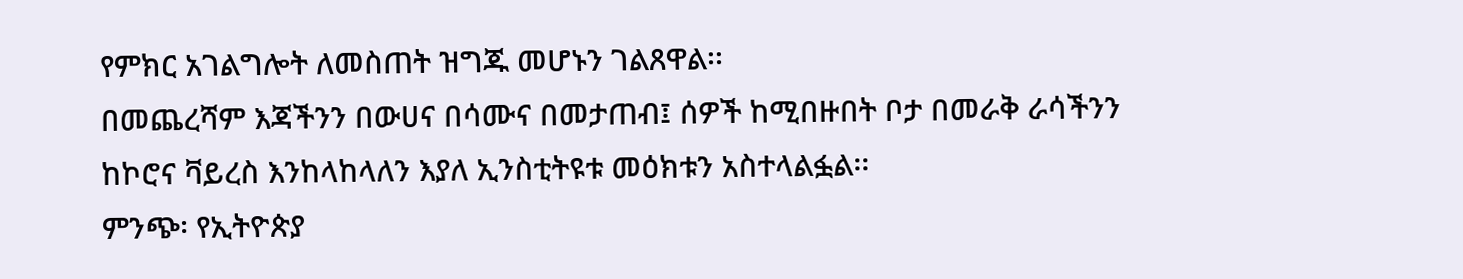የምክር አገልግሎት ለመስጠት ዝግጁ መሆኑን ገልጸዋል፡፡
በመጨረሻም እጃችንን በውሀና በሳሙና በመታጠብ፤ ሰዎች ከሚበዙበት ቦታ በመራቅ ራሳችንን ከኮሮና ቫይረስ እንከላከላለን እያለ ኢንስቲትዩቱ መዕክቱን አስተላልፏል፡፡
ምንጭ፡ የኢትዮጵያ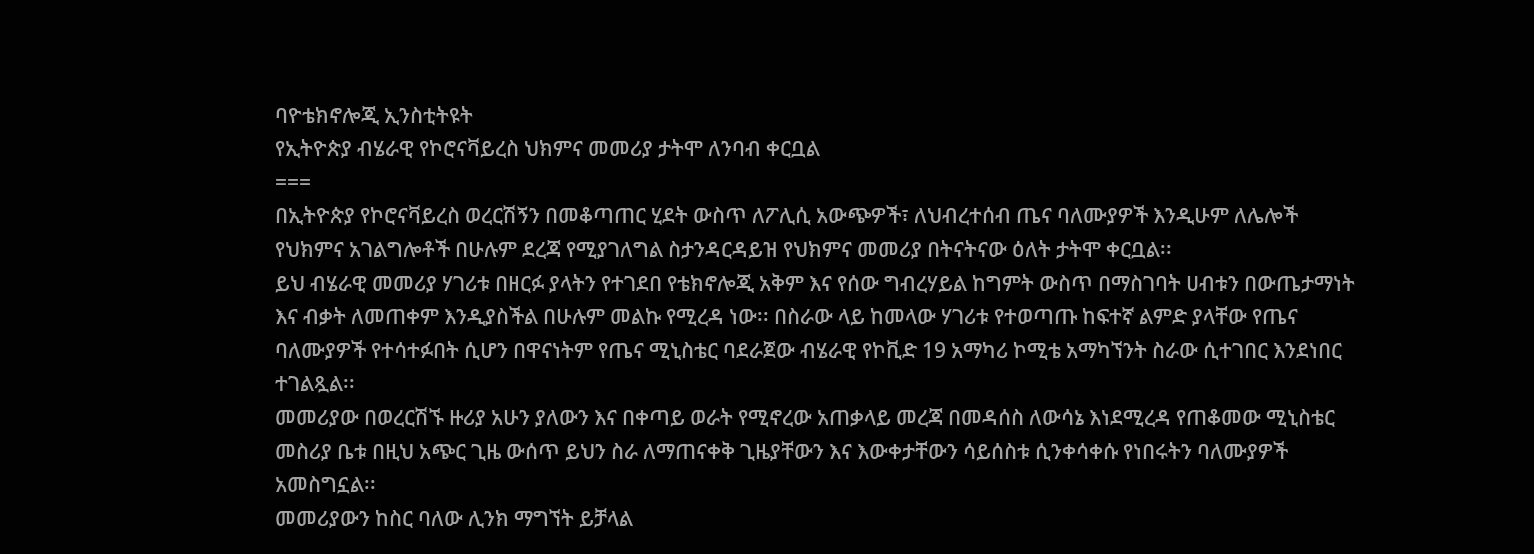ባዮቴክኖሎጂ ኢንስቲትዩት
የኢትዮጵያ ብሄራዊ የኮሮናቫይረስ ህክምና መመሪያ ታትሞ ለንባብ ቀርቧል
===
በኢትዮጵያ የኮሮናቫይረስ ወረርሽኝን በመቆጣጠር ሂደት ውስጥ ለፖሊሲ አውጭዎች፣ ለህብረተሰብ ጤና ባለሙያዎች እንዲሁም ለሌሎች የህክምና አገልግሎቶች በሁሉም ደረጃ የሚያገለግል ስታንዳርዳይዝ የህክምና መመሪያ በትናትናው ዕለት ታትሞ ቀርቧል፡፡
ይህ ብሄራዊ መመሪያ ሃገሪቱ በዘርፉ ያላትን የተገደበ የቴክኖሎጂ አቅም እና የሰው ግብረሃይል ከግምት ውስጥ በማስገባት ሀብቱን በውጤታማነት እና ብቃት ለመጠቀም እንዲያስችል በሁሉም መልኩ የሚረዳ ነው፡፡ በስራው ላይ ከመላው ሃገሪቱ የተወጣጡ ከፍተኛ ልምድ ያላቸው የጤና ባለሙያዎች የተሳተፉበት ሲሆን በዋናነትም የጤና ሚኒስቴር ባደራጀው ብሄራዊ የኮቪድ 19 አማካሪ ኮሚቴ አማካኘንት ስራው ሲተገበር እንደነበር ተገልጿል፡፡
መመሪያው በወረርሽኙ ዙሪያ አሁን ያለውን እና በቀጣይ ወራት የሚኖረው አጠቃላይ መረጃ በመዳሰስ ለውሳኔ እነደሚረዳ የጠቆመው ሚኒስቴር መስሪያ ቤቱ በዚህ አጭር ጊዜ ውሰጥ ይህን ስራ ለማጠናቀቅ ጊዜያቸውን እና እውቀታቸውን ሳይሰስቱ ሲንቀሳቀሱ የነበሩትን ባለሙያዎች አመስግኗል፡፡
መመሪያውን ከስር ባለው ሊንክ ማግኘት ይቻላል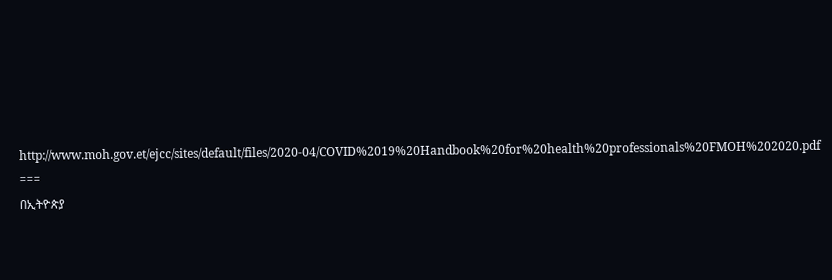http://www.moh.gov.et/ejcc/sites/default/files/2020-04/COVID%2019%20Handbook%20for%20health%20professionals%20FMOH%202020.pdf
===
በኢትዮጵያ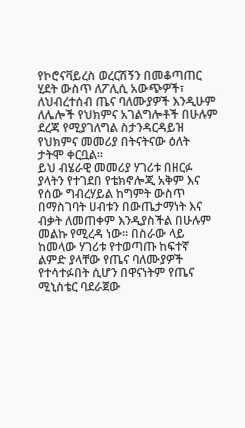የኮሮናቫይረስ ወረርሽኝን በመቆጣጠር ሂደት ውስጥ ለፖሊሲ አውጭዎች፣ ለህብረተሰብ ጤና ባለሙያዎች እንዲሁም ለሌሎች የህክምና አገልግሎቶች በሁሉም ደረጃ የሚያገለግል ስታንዳርዳይዝ የህክምና መመሪያ በትናትናው ዕለት ታትሞ ቀርቧል፡፡
ይህ ብሄራዊ መመሪያ ሃገሪቱ በዘርፉ ያላትን የተገደበ የቴክኖሎጂ አቅም እና የሰው ግብረሃይል ከግምት ውስጥ በማስገባት ሀብቱን በውጤታማነት እና ብቃት ለመጠቀም እንዲያስችል በሁሉም መልኩ የሚረዳ ነው፡፡ በስራው ላይ ከመላው ሃገሪቱ የተወጣጡ ከፍተኛ ልምድ ያላቸው የጤና ባለሙያዎች የተሳተፉበት ሲሆን በዋናነትም የጤና ሚኒስቴር ባደራጀው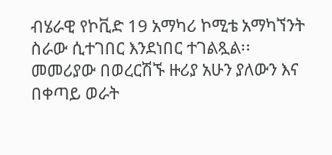ብሄራዊ የኮቪድ 19 አማካሪ ኮሚቴ አማካኘንት ስራው ሲተገበር እንደነበር ተገልጿል፡፡
መመሪያው በወረርሽኙ ዙሪያ አሁን ያለውን እና በቀጣይ ወራት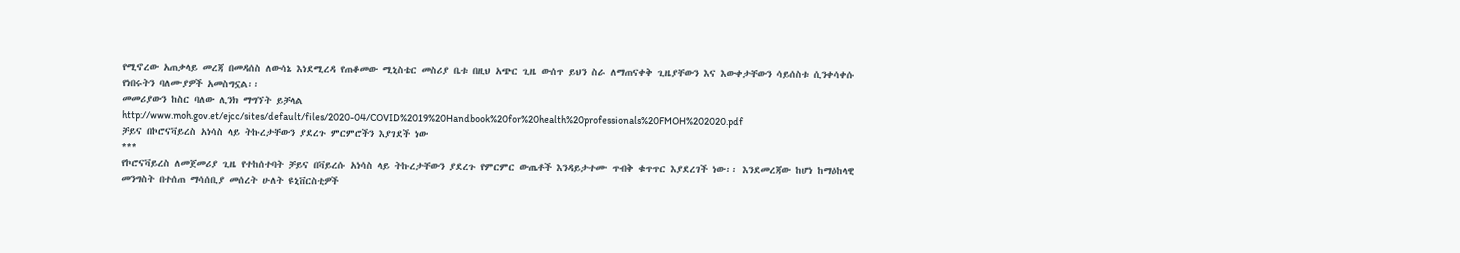የሚኖረው አጠቃላይ መረጃ በመዳሰስ ለውሳኔ እነደሚረዳ የጠቆመው ሚኒስቴር መስሪያ ቤቱ በዚህ አጭር ጊዜ ውሰጥ ይህን ስራ ለማጠናቀቅ ጊዜያቸውን እና እውቀታቸውን ሳይሰስቱ ሲንቀሳቀሱ የነበሩትን ባለሙያዎች አመስግኗል፡፡
መመሪያውን ከስር ባለው ሊንክ ማግኘት ይቻላል
http://www.moh.gov.et/ejcc/sites/default/files/2020-04/COVID%2019%20Handbook%20for%20health%20professionals%20FMOH%202020.pdf
ቻይና በኮሮናቫይረስ አነሳስ ላይ ትኩረታቸውን ያደረጉ ምርምሮችን እያገደች ነው
***
የኮሮናቫይረስ ለመጀመሪያ ጊዜ የተከሰተባት ቻይና በቫይረሱ አነሳስ ላይ ትኩረታቸውን ያደረጉ የምርምር ውጤቶች እንዳይታተሙ ጥብቅ ቁጥጥር እያደረገች ነው፡፡ እንደመረጃው ከሆነ ከማዕከላዊ መንግስት በተሰጠ ማሳሰቢያ መሰረት ሁለት ዩኒቨርስቲዎች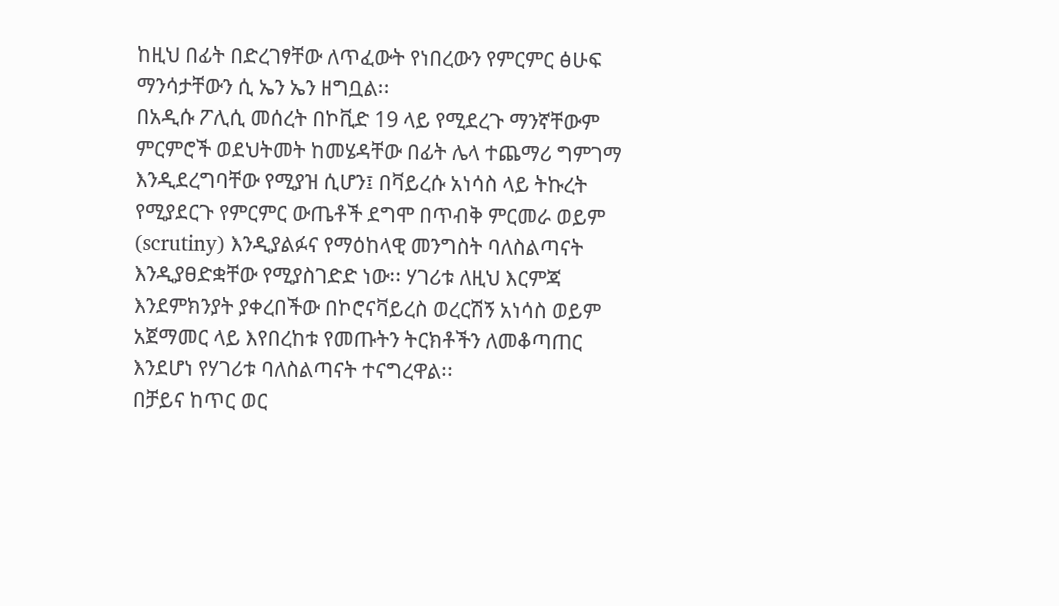ከዚህ በፊት በድረገፃቸው ለጥፈውት የነበረውን የምርምር ፅሁፍ ማንሳታቸውን ሲ ኤን ኤን ዘግቧል፡፡
በአዲሱ ፖሊሲ መሰረት በኮቪድ 19 ላይ የሚደረጉ ማንኛቸውም ምርምሮች ወደህትመት ከመሄዳቸው በፊት ሌላ ተጨማሪ ግምገማ እንዲደረግባቸው የሚያዝ ሲሆን፤ በቫይረሱ አነሳስ ላይ ትኩረት የሚያደርጉ የምርምር ውጤቶች ደግሞ በጥብቅ ምርመራ ወይም (scrutiny) እንዲያልፉና የማዕከላዊ መንግስት ባለስልጣናት እንዲያፀድቋቸው የሚያስገድድ ነው፡፡ ሃገሪቱ ለዚህ እርምጃ እንደምክንያት ያቀረበችው በኮሮናቫይረስ ወረርሽኝ አነሳስ ወይም አጀማመር ላይ እየበረከቱ የመጡትን ትርክቶችን ለመቆጣጠር እንደሆነ የሃገሪቱ ባለስልጣናት ተናግረዋል፡፡
በቻይና ከጥር ወር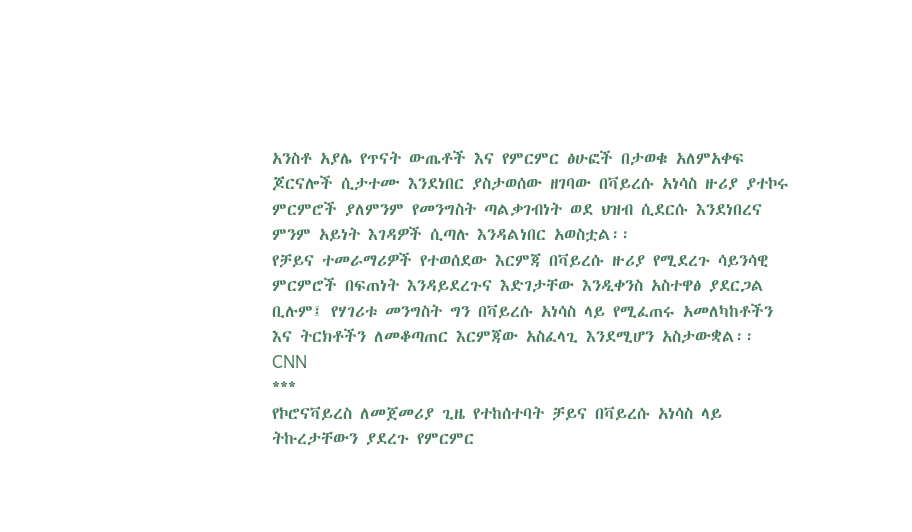አንስቶ አያሌ የጥናት ውጤቶች እና የምርምር ፅሁፎች በታወቁ አለምአቀፍ ጆርናሎች ሲታተሙ እንደነበር ያስታወሰው ዘገባው በቫይረሱ አነሳስ ዙሪያ ያተኮሩ ምርምሮች ያለምንም የመንግስት ጣልቃገብነት ወደ ህዝብ ሲደርሱ እንደነበረና ምንም አይነት እገዳዎች ሲጣሉ እንዳልነበር አወስቷል፡፡
የቻይና ተመራማሪዎች የተወሰደው እርምጃ በቫይረሱ ዙሪያ የሚደረጉ ሳይንሳዊ ምርምሮች በፍጠነት እንዳይደረጉና እድገታቸው እንዲቀንስ አስተዋፅ ያደርጋል ቢሉም፤ የሃገሪቱ መንግስት ግን በቫይረሱ አነሳስ ላይ የሚፈጠሩ አመለካከቶችን እና ትርክቶችን ለመቆጣጠር እርምጃው አስፈላጊ እንደሚሆን አስታውቋል፡፡
CNN
***
የኮሮናቫይረስ ለመጀመሪያ ጊዜ የተከሰተባት ቻይና በቫይረሱ አነሳስ ላይ ትኩረታቸውን ያደረጉ የምርምር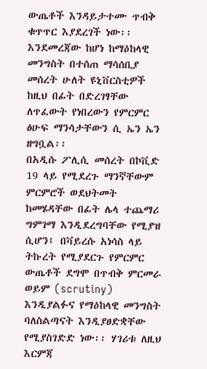ውጤቶች እንዳይታተሙ ጥብቅ ቁጥጥር እያደረገች ነው፡፡ እንደመረጃው ከሆነ ከማዕከላዊ መንግስት በተሰጠ ማሳሰቢያ መሰረት ሁለት ዩኒቨርስቲዎች ከዚህ በፊት በድረገፃቸው ለጥፈውት የነበረውን የምርምር ፅሁፍ ማንሳታቸውን ሲ ኤን ኤን ዘግቧል፡፡
በአዲሱ ፖሊሲ መሰረት በኮቪድ 19 ላይ የሚደረጉ ማንኛቸውም ምርምሮች ወደህትመት ከመሄዳቸው በፊት ሌላ ተጨማሪ ግምገማ እንዲደረግባቸው የሚያዝ ሲሆን፤ በቫይረሱ አነሳስ ላይ ትኩረት የሚያደርጉ የምርምር ውጤቶች ደግሞ በጥብቅ ምርመራ ወይም (scrutiny) እንዲያልፉና የማዕከላዊ መንግስት ባለስልጣናት እንዲያፀድቋቸው የሚያስገድድ ነው፡፡ ሃገሪቱ ለዚህ እርምጃ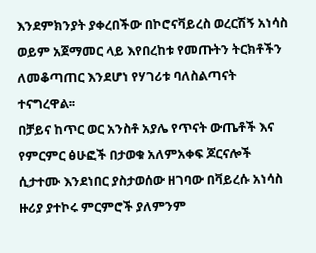እንደምክንያት ያቀረበችው በኮሮናቫይረስ ወረርሽኝ አነሳስ ወይም አጀማመር ላይ እየበረከቱ የመጡትን ትርክቶችን ለመቆጣጠር እንደሆነ የሃገሪቱ ባለስልጣናት ተናግረዋል፡፡
በቻይና ከጥር ወር አንስቶ አያሌ የጥናት ውጤቶች እና የምርምር ፅሁፎች በታወቁ አለምአቀፍ ጆርናሎች ሲታተሙ እንደነበር ያስታወሰው ዘገባው በቫይረሱ አነሳስ ዙሪያ ያተኮሩ ምርምሮች ያለምንም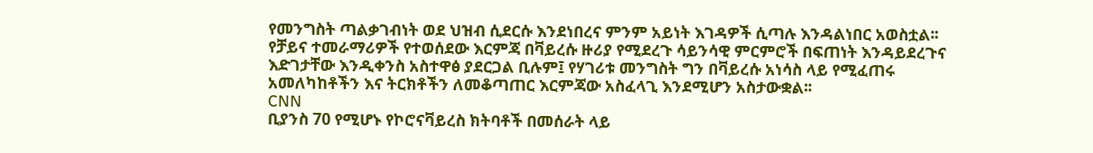የመንግስት ጣልቃገብነት ወደ ህዝብ ሲደርሱ እንደነበረና ምንም አይነት እገዳዎች ሲጣሉ እንዳልነበር አወስቷል፡፡
የቻይና ተመራማሪዎች የተወሰደው እርምጃ በቫይረሱ ዙሪያ የሚደረጉ ሳይንሳዊ ምርምሮች በፍጠነት እንዳይደረጉና እድገታቸው እንዲቀንስ አስተዋፅ ያደርጋል ቢሉም፤ የሃገሪቱ መንግስት ግን በቫይረሱ አነሳስ ላይ የሚፈጠሩ አመለካከቶችን እና ትርክቶችን ለመቆጣጠር እርምጃው አስፈላጊ እንደሚሆን አስታውቋል፡፡
CNN
ቢያንስ 70 የሚሆኑ የኮሮናቫይረስ ክትባቶች በመሰራት ላይ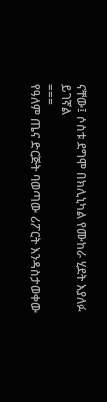ናቸው፤ ሶስቱ ደግሞ በክሊኒካል የሙከራ ሂደት እያለፉ ይገኛል
===
የዓለም ጤና ድርጅት ባወጣው ሪፖርት እንዳስታወቀው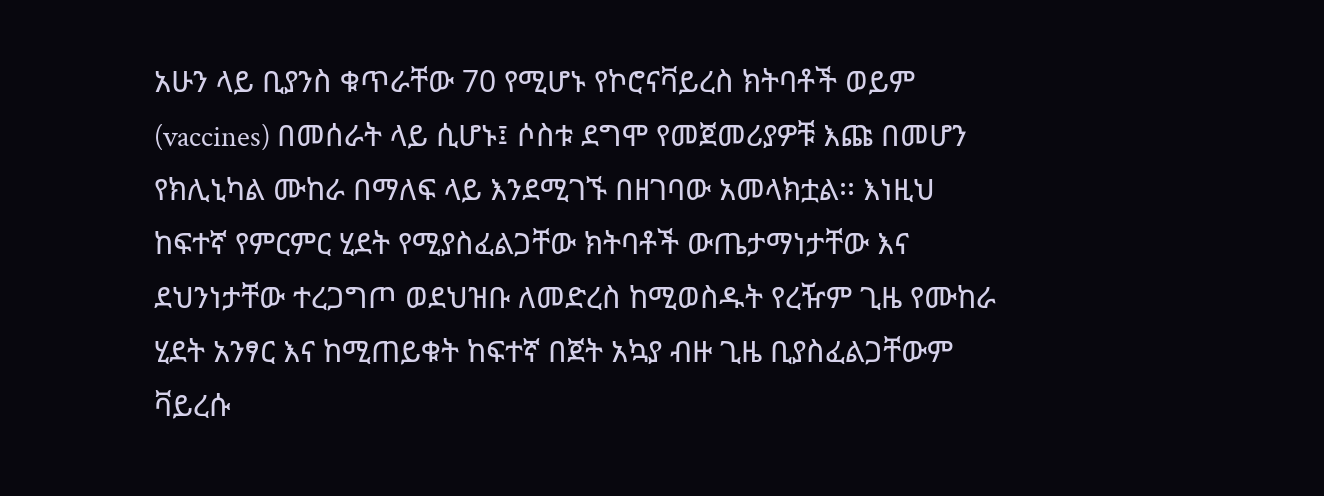አሁን ላይ ቢያንስ ቁጥራቸው 70 የሚሆኑ የኮሮናቫይረስ ክትባቶች ወይም (vaccines) በመሰራት ላይ ሲሆኑ፤ ሶስቱ ደግሞ የመጀመሪያዎቹ እጩ በመሆን የክሊኒካል ሙከራ በማለፍ ላይ እንደሚገኙ በዘገባው አመላክቷል፡፡ እነዚህ ከፍተኛ የምርምር ሂደት የሚያስፈልጋቸው ክትባቶች ውጤታማነታቸው እና ደህንነታቸው ተረጋግጦ ወደህዝቡ ለመድረስ ከሚወስዱት የረዥም ጊዜ የሙከራ ሂደት አንፃር እና ከሚጠይቁት ከፍተኛ በጀት አኳያ ብዙ ጊዜ ቢያስፈልጋቸውም ቫይረሱ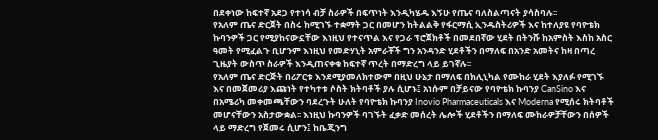በደቀነው ከፍተኛ አደጋ የተነሳ ብቻ ስራዎች በፍጥነት እንዲካሄዱ እኝሁ የጤና ባለስልጣናት ያሳስባሉ፡፡
የአለም ጤና ድርጀት በስሩ ከሚገኙ ተቋማት ጋር በመሆን ከትልልቅ የፋርማሲ ኢንዱስትሪዎች እና ከተለያዩ የባዮቴክ ኩባንዎች ጋር የሚያከናውኗቸው እነዚህ የተናጥል እና የጋራ ፕሮጀክቶች በመደበኛው ሂደት በትንሹ ከአምስት እስከ አስር ዓመት የሚፈልጉ ቢሆንም እነዚህ የመድሃኒት አምራቾች ግን አንዳንድ ሂደቶችን በማለፍ በአንድ አመትና ከዛ በጣረ ጊዜያት ውስጥ ስራዎች እንዲጠናቀቁ ከፍተኛ ጥረት በማድረግ ላይ ይገኛሉ፡፡
የአለም ጤና ድርጅት በሪፖርቱ እንደሚያመለክተውም በዚህ ሁኔታ በማለፍ በክሊኒካል የሙከራ ሂደት እያለፉ የሚገኙ እና በመጀመሪያ እጩነት የተካተቱ ሶስት ክትባቶች ያሉ ሲሆኑ፤ አነሱም በቻይናው የባዮቴክ ኩባንያ CanSino እና በአሜሪካ መቀመጫቸውን ባደረጉት ሁለት የባዮቴክ ኩባንያ Inovio Pharmaceuticals እና Moderna የሚሰሩ ክትባቶች መሆናቸውን አስታውቋል፡፡ እነዚህ ኩባንዎች ባገኙት ፈቃድ መሰረት ሌሎች ሂደቶችን በማለፍ ሙከራዎቻቸውን በሰዎች ላይ ማድረግ የጀመሩ ሲሆን፤ ከቤጂንግ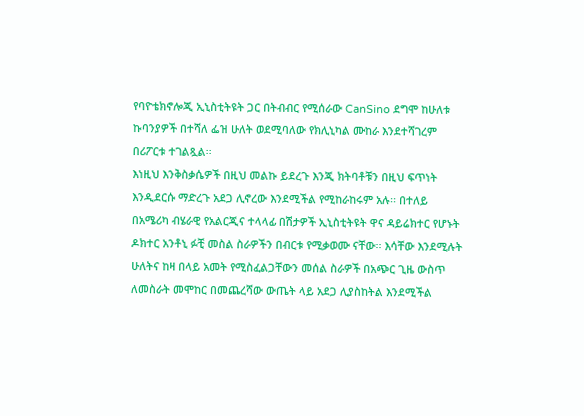የባዮቴክኖሎጂ ኢኒስቲትዩት ጋር በትብብር የሚሰራው CanSino ደግሞ ከሁለቱ ኩባንያዎች በተሻለ ፌዝ ሁለት ወደሚባለው የክሊኒካል ሙከራ እንደተሻገረም በሪፖርቱ ተገልጿል፡፡
እነዚህ እንቅስቃሴዎች በዚህ መልኩ ይደረጉ እንጂ ክትባቶቹን በዚህ ፍጥነት እንዲደርሱ ማድረጉ አደጋ ሊኖረው እንደሚችል የሚከራከሩም አሉ፡፡ በተለይ በአሜሪካ ብሄራዊ የአልርጂና ተላላፊ በሽታዎች ኢኒስቲትዩት ዋና ዳይሬክተር የሆኑት ዶክተር አንቶኒ ፉቺ መስል ስራዎችን በብርቱ የሚቃወሙ ናቸው፡፡ እሳቸው እንደሚሉት ሁለትና ከዛ በላይ አመት የሚስፈልጋቸውን መሰል ስራዎች በአጭር ጊዜ ውስጥ ለመስራት መሞከር በመጨረሻው ውጤት ላይ አደጋ ሊያስከትል እንደሚችል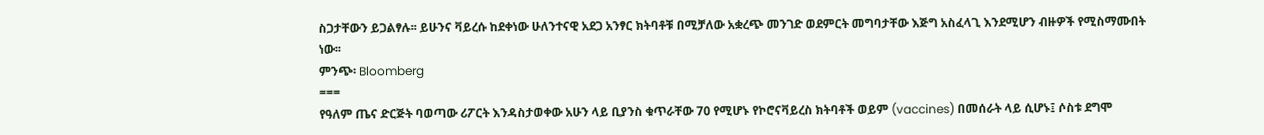ስጋታቸውን ይጋልፃሉ፡፡ ይሁንና ቫይረሱ ከደቀነው ሁለንተናዊ አደጋ አንፃር ክትባቶቹ በሚቻለው አቋረጭ መንገድ ወደምርት መግባታቸው እጅግ አስፈላጊ እንደሚሆን ብዙዎች የሚስማሙበት ነው፡፡
ምንጭ፡ Bloomberg
===
የዓለም ጤና ድርጅት ባወጣው ሪፖርት እንዳስታወቀው አሁን ላይ ቢያንስ ቁጥራቸው 70 የሚሆኑ የኮሮናቫይረስ ክትባቶች ወይም (vaccines) በመሰራት ላይ ሲሆኑ፤ ሶስቱ ደግሞ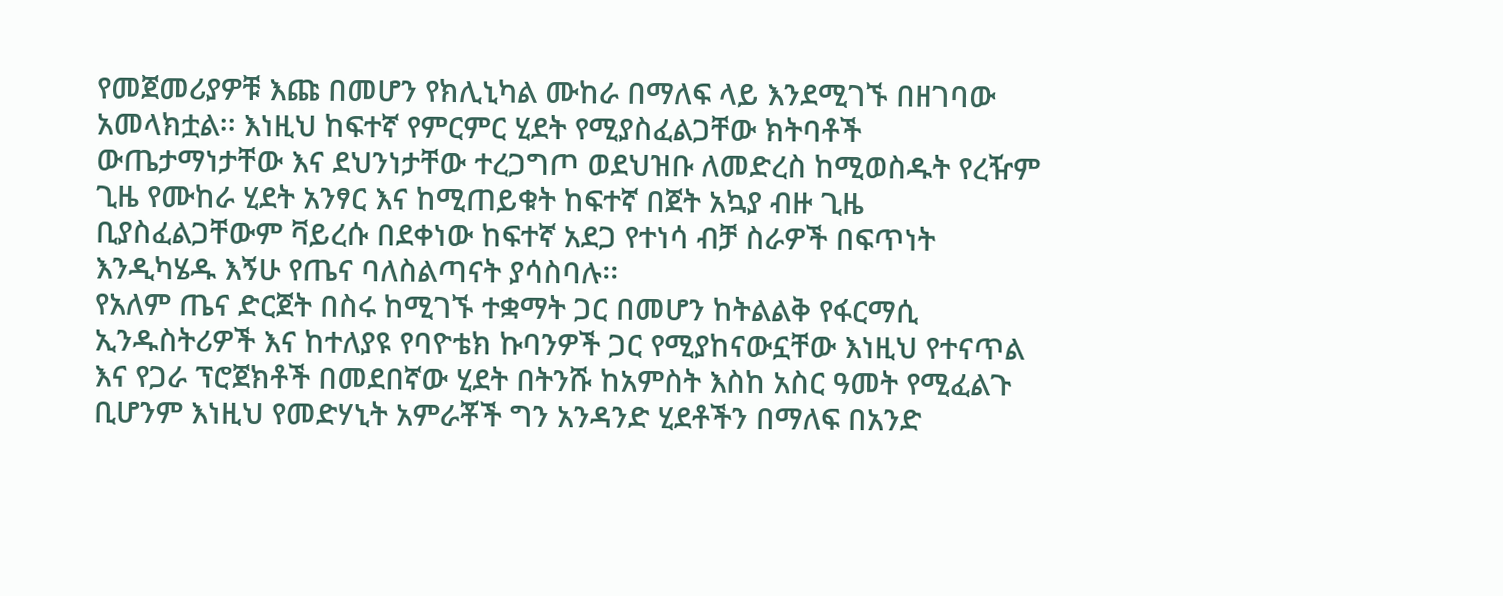የመጀመሪያዎቹ እጩ በመሆን የክሊኒካል ሙከራ በማለፍ ላይ እንደሚገኙ በዘገባው አመላክቷል፡፡ እነዚህ ከፍተኛ የምርምር ሂደት የሚያስፈልጋቸው ክትባቶች ውጤታማነታቸው እና ደህንነታቸው ተረጋግጦ ወደህዝቡ ለመድረስ ከሚወስዱት የረዥም ጊዜ የሙከራ ሂደት አንፃር እና ከሚጠይቁት ከፍተኛ በጀት አኳያ ብዙ ጊዜ ቢያስፈልጋቸውም ቫይረሱ በደቀነው ከፍተኛ አደጋ የተነሳ ብቻ ስራዎች በፍጥነት እንዲካሄዱ እኝሁ የጤና ባለስልጣናት ያሳስባሉ፡፡
የአለም ጤና ድርጀት በስሩ ከሚገኙ ተቋማት ጋር በመሆን ከትልልቅ የፋርማሲ ኢንዱስትሪዎች እና ከተለያዩ የባዮቴክ ኩባንዎች ጋር የሚያከናውኗቸው እነዚህ የተናጥል እና የጋራ ፕሮጀክቶች በመደበኛው ሂደት በትንሹ ከአምስት እስከ አስር ዓመት የሚፈልጉ ቢሆንም እነዚህ የመድሃኒት አምራቾች ግን አንዳንድ ሂደቶችን በማለፍ በአንድ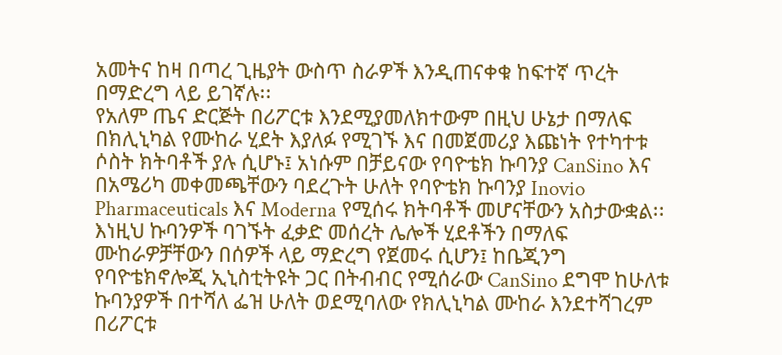አመትና ከዛ በጣረ ጊዜያት ውስጥ ስራዎች እንዲጠናቀቁ ከፍተኛ ጥረት በማድረግ ላይ ይገኛሉ፡፡
የአለም ጤና ድርጅት በሪፖርቱ እንደሚያመለክተውም በዚህ ሁኔታ በማለፍ በክሊኒካል የሙከራ ሂደት እያለፉ የሚገኙ እና በመጀመሪያ እጩነት የተካተቱ ሶስት ክትባቶች ያሉ ሲሆኑ፤ አነሱም በቻይናው የባዮቴክ ኩባንያ CanSino እና በአሜሪካ መቀመጫቸውን ባደረጉት ሁለት የባዮቴክ ኩባንያ Inovio Pharmaceuticals እና Moderna የሚሰሩ ክትባቶች መሆናቸውን አስታውቋል፡፡ እነዚህ ኩባንዎች ባገኙት ፈቃድ መሰረት ሌሎች ሂደቶችን በማለፍ ሙከራዎቻቸውን በሰዎች ላይ ማድረግ የጀመሩ ሲሆን፤ ከቤጂንግ የባዮቴክኖሎጂ ኢኒስቲትዩት ጋር በትብብር የሚሰራው CanSino ደግሞ ከሁለቱ ኩባንያዎች በተሻለ ፌዝ ሁለት ወደሚባለው የክሊኒካል ሙከራ እንደተሻገረም በሪፖርቱ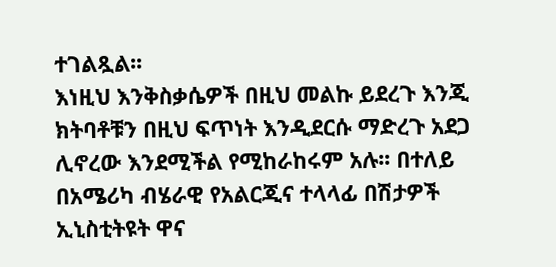ተገልጿል፡፡
እነዚህ እንቅስቃሴዎች በዚህ መልኩ ይደረጉ እንጂ ክትባቶቹን በዚህ ፍጥነት እንዲደርሱ ማድረጉ አደጋ ሊኖረው እንደሚችል የሚከራከሩም አሉ፡፡ በተለይ በአሜሪካ ብሄራዊ የአልርጂና ተላላፊ በሽታዎች ኢኒስቲትዩት ዋና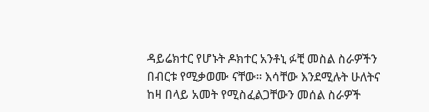ዳይሬክተር የሆኑት ዶክተር አንቶኒ ፉቺ መስል ስራዎችን በብርቱ የሚቃወሙ ናቸው፡፡ እሳቸው እንደሚሉት ሁለትና ከዛ በላይ አመት የሚስፈልጋቸውን መሰል ስራዎች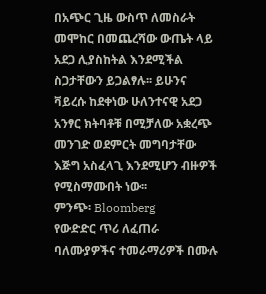በአጭር ጊዜ ውስጥ ለመስራት መሞከር በመጨረሻው ውጤት ላይ አደጋ ሊያስከትል እንደሚችል ስጋታቸውን ይጋልፃሉ፡፡ ይሁንና ቫይረሱ ከደቀነው ሁለንተናዊ አደጋ አንፃር ክትባቶቹ በሚቻለው አቋረጭ መንገድ ወደምርት መግባታቸው እጅግ አስፈላጊ እንደሚሆን ብዙዎች የሚስማሙበት ነው፡፡
ምንጭ፡ Bloomberg
የውድድር ጥሪ ለፈጠራ ባለሙያዎችና ተመራማሪዎች በሙሉ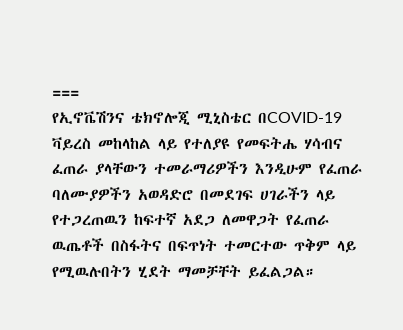===
የኢኖቬሽንና ቴክኖሎጂ ሚኒስቴር በCOVID-19 ቫይረስ መከላከል ላይ የተለያዩ የመፍትሔ ሃሳብና ፈጠራ ያላቸውን ተመራማሪዎችን እንዲሁም የፈጠራ ባለሙያዎችን አወዳድሮ በመደገፍ ሀገራችን ላይ የተጋረጠዉን ከፍተኛ አደጋ ለመዋጋት የፈጠራ ዉጤቶች በስፋትና በፍጥነት ተመርተው ጥቅም ላይ የሚዉሉበትን ሂደት ማመቻቸት ይፈልጋል።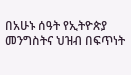በአሁኑ ሰዓት የኢትዮጵያ መንግስትና ህዝብ በፍጥነት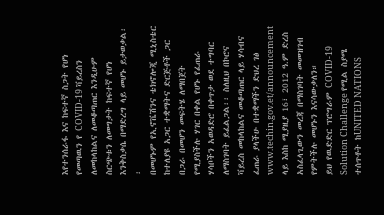እየተንሰራፋ እና ከፍተኛ ስጋት የሆነ የመጣዉን የ COVID-19 ቫይረስን ለመከላከልና ለመቆጣጠር እንዲሁም ስርጭቱን ለመግታት ከፍተኛ የሆነ እንቅስቃሴ በማድረግ ላይ መሆኑ ይታወቃል፡፡
በመሆኑም የኢኖቬሽንና ቴክኖሎጂ ሚኒስቴር ከተለያዩ አጋር ተቋማትና ድርጅቶች ጋር በጋራ በመሆን መፍትሄ ለማበጀት የሚያስችሉ ሃገር በቀል የሆኑ የፈጠራ ሃሳቦችን አወዳድሮ በቀጥታ ወደ ተግባር ለማስገባት ይፈልጋል፡፡ ስለዚህ በኮሮና ቫይረስ መከላከልና መቆጣጠር ላይ ሃሳብና ፈጠራ ያላችሁ በተቋማችን ድህረ ገፅ www.techin.gov.et/announcement ላይ እስከ ሚያዚያ 16፣ 2012 ዓ.ም ድረስ አስፈላጊውን መረጃ በማስገባት መመዝገብ የምትችሉ መሆኑን እናሳውቃለን።
ይህ የዉድድር ፕሮግራም COVID-19 Solution Challenge የሚል ስያሜ ተሰጥቶት ከUNITED NATIONS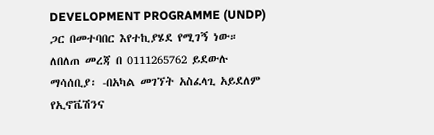DEVELOPMENT PROGRAMME (UNDP) ጋር በመተባበር እየተኪያሄደ የሚገኝ ነው።
ለበለጠ መረጃ በ 0111265762 ይደውሉ
ማሳሰቢያ፡ -በአካል መገኘት አስፈላጊ አይደለም
የኢኖቬሽንና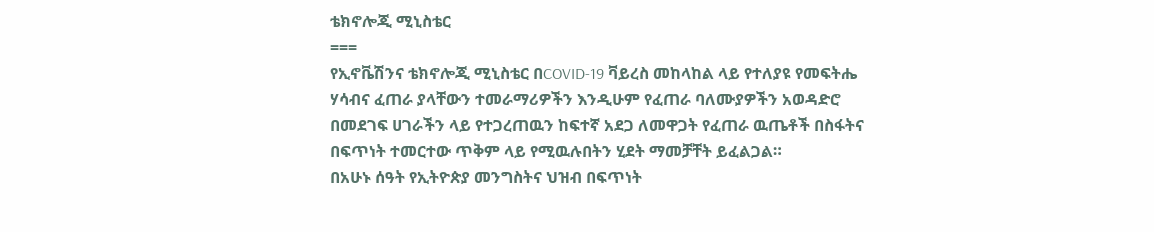ቴክኖሎጂ ሚኒስቴር
===
የኢኖቬሽንና ቴክኖሎጂ ሚኒስቴር በCOVID-19 ቫይረስ መከላከል ላይ የተለያዩ የመፍትሔ ሃሳብና ፈጠራ ያላቸውን ተመራማሪዎችን እንዲሁም የፈጠራ ባለሙያዎችን አወዳድሮ በመደገፍ ሀገራችን ላይ የተጋረጠዉን ከፍተኛ አደጋ ለመዋጋት የፈጠራ ዉጤቶች በስፋትና በፍጥነት ተመርተው ጥቅም ላይ የሚዉሉበትን ሂደት ማመቻቸት ይፈልጋል።
በአሁኑ ሰዓት የኢትዮጵያ መንግስትና ህዝብ በፍጥነት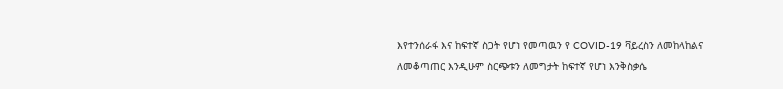እየተንሰራፋ እና ከፍተኛ ስጋት የሆነ የመጣዉን የ COVID-19 ቫይረስን ለመከላከልና ለመቆጣጠር እንዲሁም ስርጭቱን ለመግታት ከፍተኛ የሆነ እንቅስቃሴ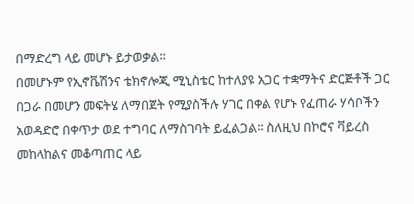በማድረግ ላይ መሆኑ ይታወቃል፡፡
በመሆኑም የኢኖቬሽንና ቴክኖሎጂ ሚኒስቴር ከተለያዩ አጋር ተቋማትና ድርጅቶች ጋር በጋራ በመሆን መፍትሄ ለማበጀት የሚያስችሉ ሃገር በቀል የሆኑ የፈጠራ ሃሳቦችን አወዳድሮ በቀጥታ ወደ ተግባር ለማስገባት ይፈልጋል፡፡ ስለዚህ በኮሮና ቫይረስ መከላከልና መቆጣጠር ላይ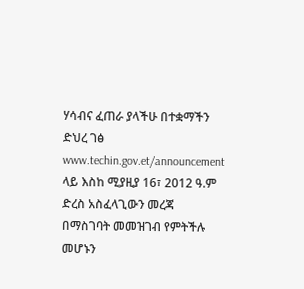ሃሳብና ፈጠራ ያላችሁ በተቋማችን ድህረ ገፅ www.techin.gov.et/announcement ላይ እስከ ሚያዚያ 16፣ 2012 ዓ.ም ድረስ አስፈላጊውን መረጃ በማስገባት መመዝገብ የምትችሉ መሆኑን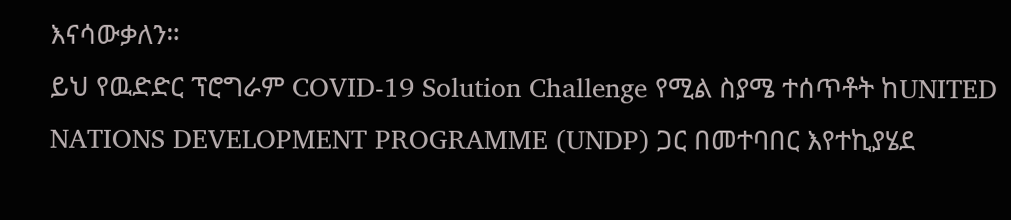እናሳውቃለን።
ይህ የዉድድር ፕሮግራም COVID-19 Solution Challenge የሚል ስያሜ ተሰጥቶት ከUNITED NATIONS DEVELOPMENT PROGRAMME (UNDP) ጋር በመተባበር እየተኪያሄደ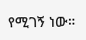የሚገኝ ነው።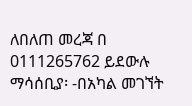ለበለጠ መረጃ በ 0111265762 ይደውሉ
ማሳሰቢያ፡ -በአካል መገኘት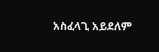አስፈላጊ አይደለም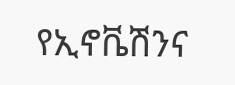የኢኖቬሽንና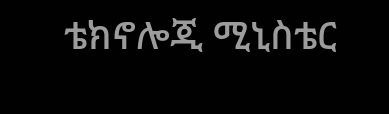ቴክኖሎጂ ሚኒስቴር